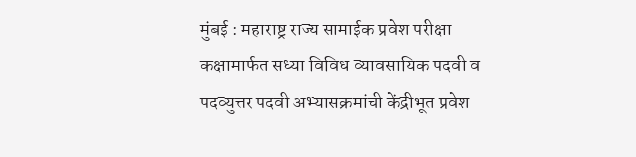मुंबई : महाराष्ट्र राज्य सामाईक प्रवेश परीक्षा कक्षामार्फत सध्या विविध व्यावसायिक पदवी व पदव्युत्तर पदवी अभ्यासक्रमांची केंद्रीभूत प्रवेश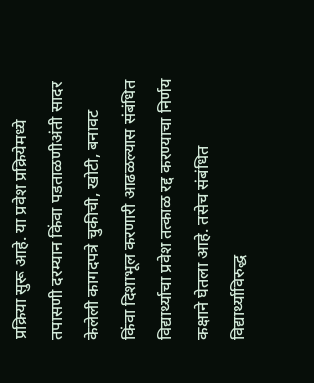प्रक्रिया सुरू आहे. या प्रवेश प्रक्रियेमध्ये तपासणी दरम्यान किंवा पडताळणीअंती सादर केलेली कागदपत्रे चुकीची, खोटी, बनावट किंवा दिशाभूल करणारी आढळल्यास संबंधित विद्यार्थ्याचा प्रवेश तत्काळ रद्द करण्याचा निर्णय कक्षाने घेतला आहे. तसेच संबंधित विद्यार्थ्याविरुद्ध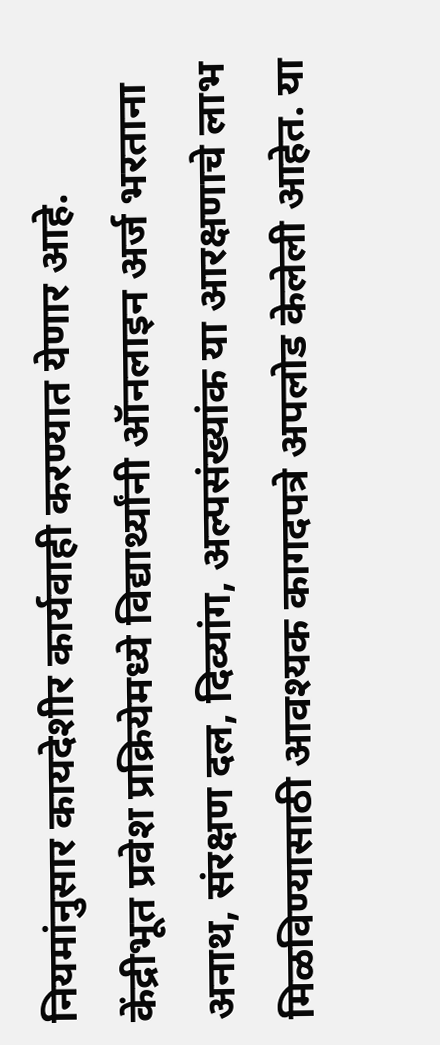नियमांनुसार कायदेशीर कार्यवाही करण्यात येणार आहे.
केंद्रीभूत प्रवेश प्रक्रियेमध्ये विद्यार्थ्यांनी ऑनलाइन अर्ज भरताना अनाथ, संरक्षण दल, दिव्यांग, अल्पसंख्यांक या आरक्षणाचे लाभ मिळविण्यासाठी आवश्यक कागदपत्रे अपलोड केलेली आहेत. या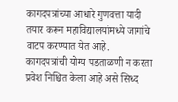कागदपत्रांच्या आधारे गुणवत्ता यादी तयार करून महाविद्यालयांमध्ये जागांचे वाटप करण्यात येत आहे.
कागदपत्रांची योग्य पडताळणी न करता प्रवेश निश्चित केला आहे असे सिध्द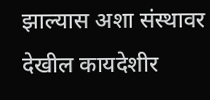झाल्यास अशा संस्थावर देखील कायदेशीर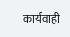कार्यवाही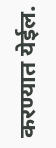करण्यात येईल.